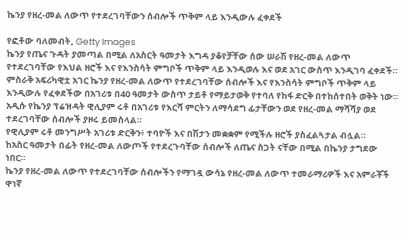ኬንያ የዘረ-መል ለውጥ የተደረገባቸውን ሰብሎች ጥቅም ላይ እንዲውሉ ፈቀደች

የፎቶው ባለመብት, Getty Images
ኬንያ የጤና ጉዳት ያመጣል በሚል ለአስርት ዓመታት እግዳ ያቆየቻቸው ሰው ሠራሽ የዘረ-መል ለውጥ የተደረገባቸው የእህል ዘሮች እና የእንስሳት ምግቦች ጥቅም ላይ እንዲወሉ እና ወደ አገር ውስጥ እንዲገባ ፈቀደች።
ምስራቅ አፍሪካዊቷ አገር ኬንያ የዘረ-መል ለውጥ የተደረገባቸው ሰብሎች እና የእንስሳት ምግቦች ጥቅም ላይ እንዲውሉ የፈቀደችው በአገሪቱ በ40 ዓመታት ውስጥ ታይቶ የማይታወቅ የተባለ የከፋ ድርቅ በተከሰተበት ወቅት ነው።
አዲሱ የኬንያ ፕሬዝዳት ዊሊያም ሩቶ በአገሪቱ የእርሻ ምርትን ለማሳደግ ፊታቸውን ወደ የዘረ-መል ማሻሻያ ወደ ተደረገባቸው ሰብሎች ያዞሩ ይመስላል።
የዊሊያም ሩቶ መንግሥት አገሪቱ ድርቅን፥ ተባዮች እና በሽታን መቋቋም የሚችሉ ዘሮች ያስፈልጓታል ብሏል።
ከአስር ዓመታት በፊት የዘረ-መል ለውጦች የተደረጉባቸው ሰብሎች ለጤና ስጋት ናቸው በሚል በኬንያ ታግደው ነበር።
ኬንያ የዘረ-መል ለውጥ የተደረገባቸው ሰብሎችን የማገዷ ውሳኔ የዘረ-መል ለውጥ ተመራማሪዎች እና አምራቾች ዋነኛ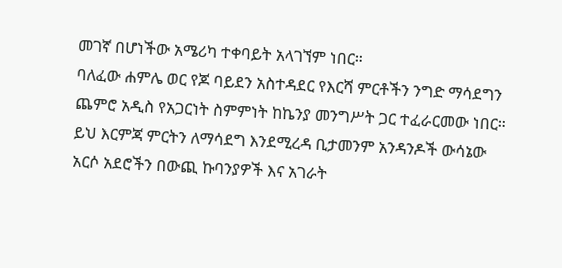መገኛ በሆነችው አሜሪካ ተቀባይት አላገኘም ነበር።
ባለፈው ሐምሌ ወር የጆ ባይደን አስተዳደር የእርሻ ምርቶችን ንግድ ማሳደግን ጨምሮ አዲስ የአጋርነት ስምምነት ከኬንያ መንግሥት ጋር ተፈራርመው ነበር።
ይህ እርምጃ ምርትን ለማሳደግ እንደሚረዳ ቢታመንም አንዳንዶች ውሳኔው አርሶ አደሮችን በውጪ ኩባንያዎች እና አገራት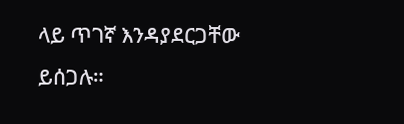ላይ ጥገኛ እንዳያደርጋቸው ይሰጋሉ።